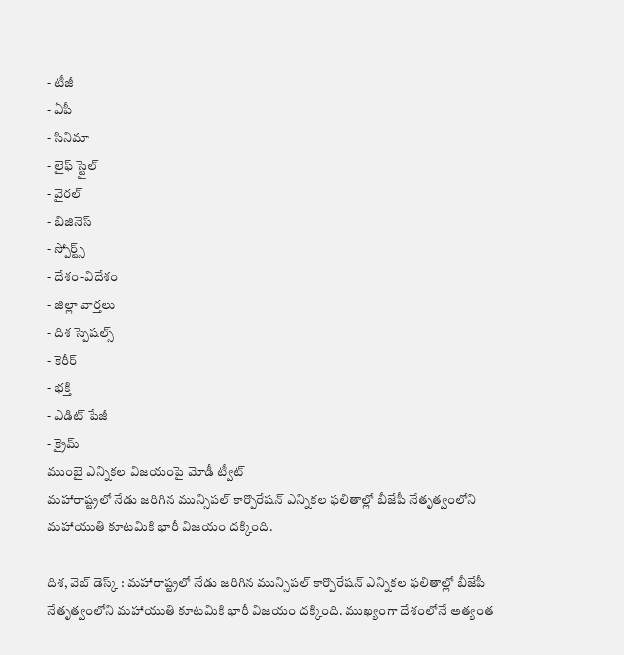- టీజీ
- ఏపీ
- సినిమా
- లైఫ్ స్టైల్
- వైరల్
- బిజినెస్
- స్పోర్ట్స్
- దేశం-విదేశం
- జిల్లా వార్తలు
- దిశ స్పెషల్స్
- కెరీర్
- భక్తి
- ఎడిట్ పేజీ
- క్రైమ్
ముంబై ఎన్నికల విజయంపై మోడీ ట్వీట్
మహారాష్ట్రలో నేడు జరిగిన మున్సిపల్ కార్పొరేషన్ ఎన్నికల ఫలితాల్లో బీజేపీ నేతృత్వంలోని మహాయుతి కూటమికి భారీ విజయం దక్కింది.

దిశ, వెబ్ డెస్క్ : మహారాష్ట్రలో నేడు జరిగిన మున్సిపల్ కార్పొరేషన్ ఎన్నికల ఫలితాల్లో బీజేపీ నేతృత్వంలోని మహాయుతి కూటమికి భారీ విజయం దక్కింది. ముఖ్యంగా దేశంలోనే అత్యంత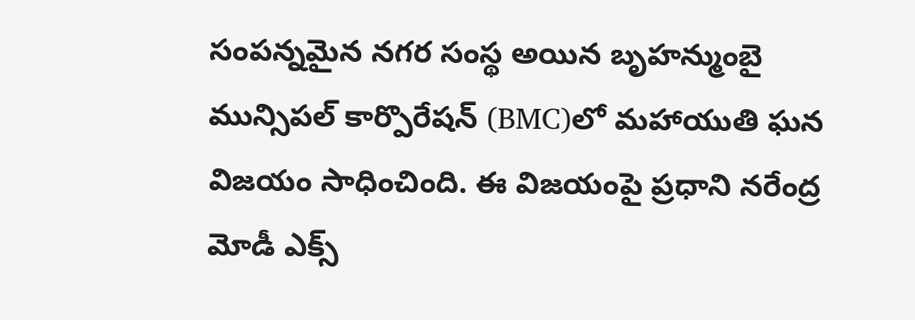సంపన్నమైన నగర సంస్థ అయిన బృహన్ముంబై మున్సిపల్ కార్పొరేషన్ (BMC)లో మహాయుతి ఘన విజయం సాధించింది. ఈ విజయంపై ప్రధాని నరేంద్ర మోడీ ఎక్స్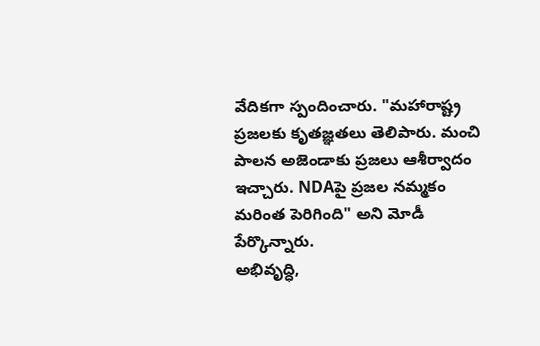వేదికగా స్పందించారు. "మహారాష్ట్ర ప్రజలకు కృతజ్ఞతలు తెలిపారు. మంచి పాలన అజెండాకు ప్రజలు ఆశీర్వాదం ఇచ్చారు. NDAపై ప్రజల నమ్మకం మరింత పెరిగింది" అని మోడీ పేర్కొన్నారు.
అభివృద్ధి,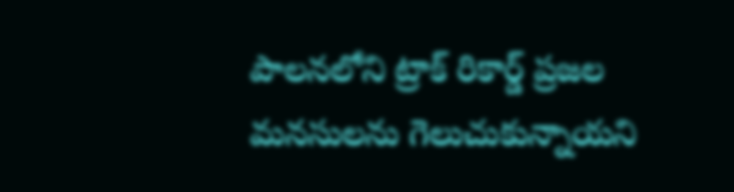పాలనలోని ట్రాక్ రికార్డ్ ప్రజల మనసులను గెలుచుకున్నాయని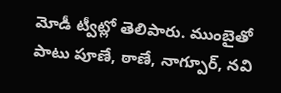మోడీ ట్వీట్లో తెలిపారు. ముంబైతో పాటు పూణే, ఠాణే, నాగ్పూర్, నవి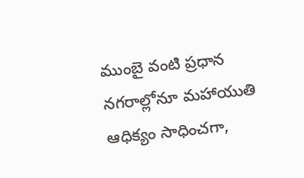ముంబై వంటి ప్రధాన నగరాల్లోనూ మహాయుతి ఆధిక్యం సాధించగా,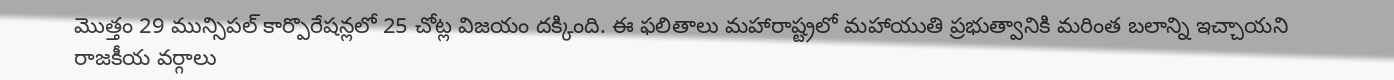మొత్తం 29 మున్సిపల్ కార్పొరేషన్లలో 25 చోట్ల విజయం దక్కింది. ఈ ఫలితాలు మహారాష్ట్రలో మహాయుతి ప్రభుత్వానికి మరింత బలాన్ని ఇచ్చాయని రాజకీయ వర్గాలు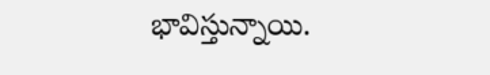భావిస్తున్నాయి.